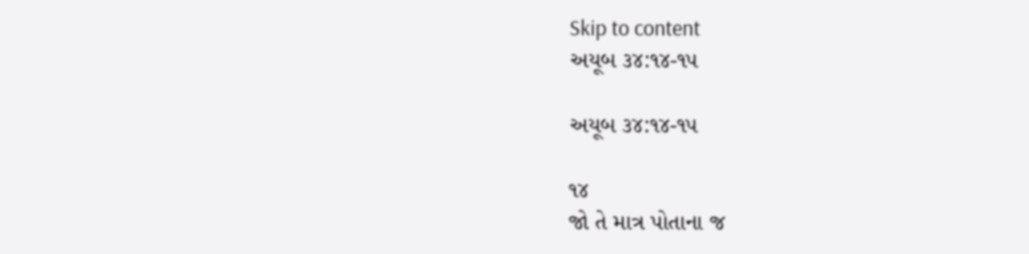Skip to content
અયૂબ ૩૪:૧૪-૧૫

અયૂબ ૩૪:૧૪-૧૫

૧૪
જો તે માત્ર પોતાના જ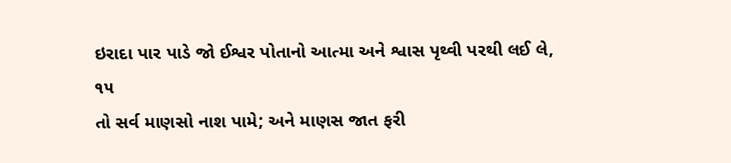ઇરાદા પાર પાડે જો ઈશ્વર પોતાનો આત્મા અને શ્વાસ પૃથ્વી પરથી લઈ લે,
૧૫
તો સર્વ માણસો નાશ પામે; અને માણસ જાત ફરી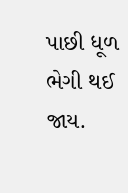પાછી ધૂળ ભેગી થઈ જાય.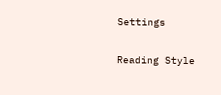Settings

Reading Style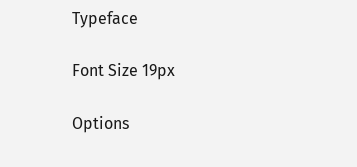Typeface

Font Size 19px

Options